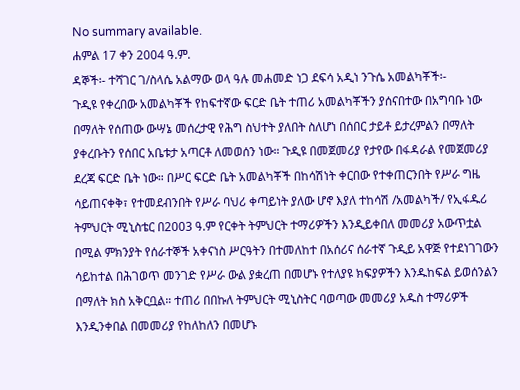No summary available.
ሐምል 17 ቀን 2004 ዓ.ም.
ዳኞች፡- ተሻገር ገ/ስላሴ አልማው ወላ ዓሉ መሐመድ ነጋ ደፍሳ አዲነ ንጉሴ አመልካቾች፡-
ጉዲዩ የቀረበው አመልካቾች የከፍተኛው ፍርድ ቤት ተጠሪ አመልካቾችን ያሰናበተው በአግባቡ ነው በማለት የሰጠው ውሣኔ መሰረታዊ የሕግ ስህተት ያለበት ስለሆነ በሰበር ታይቶ ይታረምልን በማለት ያቀረቡትን የሰበር አቤቱታ አጣርቶ ለመወሰን ነው። ጉዲዩ በመጀመሪያ የታየው በፋዳራል የመጀመሪያ ደረጃ ፍርድ ቤት ነው። በሥር ፍርድ ቤት አመልካቾች በከሳሽነት ቀርበው የተቀጠርንበት የሥራ ግዜ ሳይጠናቀቅ፣ የተመደብንበት የሥራ ባህሪ ቀጣይነት ያለው ሆኖ እያለ ተከሳሽ /አመልካች/ የኢፋዱሪ ትምህርት ሚኒስቴር በ2003 ዓ.ም የርቀት ትምህርት ተማሪዎችን እንዲይቀበለ መመሪያ አውጥቷል በሚል ምክንያት የሰራተኞች አቀናነስ ሥርዓትን በተመለከተ በአሰሪና ሰራተኛ ጉዲይ አዋጅ የተደነገገውን ሳይከተል በሕገወጥ መንገድ የሥራ ውል ያቋረጠ በመሆኑ የተለያዩ ክፍያዎችን እንዱከፍል ይወሰንልን በማለት ክስ አቅርቧል። ተጠሪ በበኩለ ትምህርት ሚኒስትር ባወጣው መመሪያ አዱስ ተማሪዎች እንዲንቀበል በመመሪያ የከለከለን በመሆኑ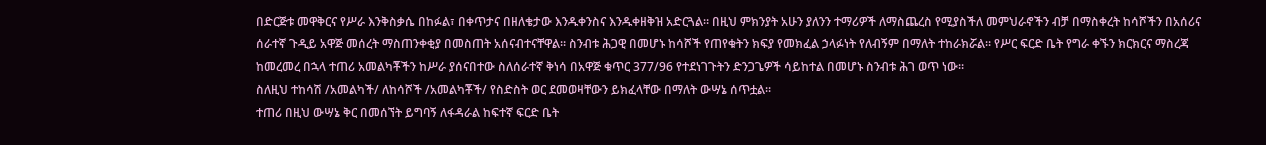በድርጅቱ መዋቅርና የሥራ እንቅስቃሴ በከፉል፣ በቀጥታና በዘለቄታው እንዱቀንስና እንዱቀዘቅዝ አድርጓል። በዚህ ምክንያት አሁን ያለንን ተማሪዎች ለማስጨረስ የሚያስችለ መምህራኖችን ብቻ በማስቀረት ከሳሾችን በአሰሪና ሰራተኛ ጉዲይ አዋጅ መሰረት ማስጠንቀቂያ በመስጠት አሰናብተናቸዋል። ስንብቱ ሕጋዊ በመሆኑ ከሳሾች የጠየቁትን ክፍያ የመክፈል ኃላፉነት የለብኝም በማለት ተከራክሯል። የሥር ፍርድ ቤት የግራ ቀኙን ክርክርና ማስረጃ ከመረመረ በኋላ ተጠሪ አመልካቾችን ከሥራ ያሰናበተው ስለሰራተኛ ቅነሳ በአዋጅ ቁጥር 377/96 የተደነገጉትን ድንጋጌዎች ሳይከተል በመሆኑ ስንብቱ ሕገ ወጥ ነው።
ስለዚህ ተከሳሽ /አመልካች/ ለከሳሾች /አመልካቾች/ የስድስት ወር ደመወዛቸውን ይክፈላቸው በማለት ውሣኔ ሰጥቷል።
ተጠሪ በዚህ ውሣኔ ቅር በመሰኘት ይግባኝ ለፋዳራል ከፍተኛ ፍርድ ቤት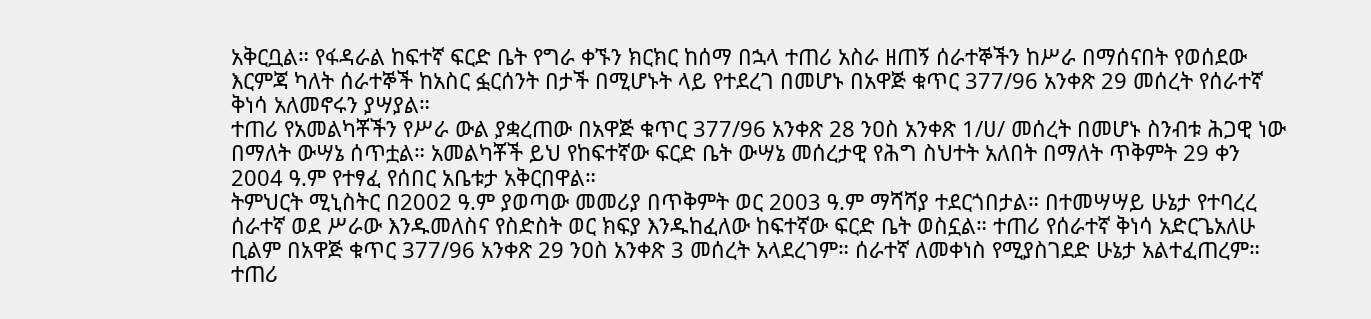አቅርቧል። የፋዳራል ከፍተኛ ፍርድ ቤት የግራ ቀኙን ክርክር ከሰማ በኋላ ተጠሪ አስራ ዘጠኝ ሰራተኞችን ከሥራ በማሰናበት የወሰደው እርምጃ ካለት ሰራተኞች ከአስር ፏርሰንት በታች በሚሆኑት ላይ የተደረገ በመሆኑ በአዋጅ ቁጥር 377/96 አንቀጽ 29 መሰረት የሰራተኛ ቅነሳ አለመኖሩን ያሣያል።
ተጠሪ የአመልካቾችን የሥራ ውል ያቋረጠው በአዋጅ ቁጥር 377/96 አንቀጽ 28 ንዐስ አንቀጽ 1/ሀ/ መሰረት በመሆኑ ስንብቱ ሕጋዊ ነው በማለት ውሣኔ ሰጥቷል። አመልካቾች ይህ የከፍተኛው ፍርድ ቤት ውሣኔ መሰረታዊ የሕግ ስህተት አለበት በማለት ጥቅምት 29 ቀን 2004 ዓ.ም የተፃፈ የሰበር አቤቱታ አቅርበዋል።
ትምህርት ሚኒስትር በ2002 ዓ.ም ያወጣው መመሪያ በጥቅምት ወር 2003 ዓ.ም ማሻሻያ ተደርጎበታል። በተመሣሣይ ሁኔታ የተባረረ ሰራተኛ ወደ ሥራው እንዱመለስና የስድስት ወር ክፍያ እንዱከፈለው ከፍተኛው ፍርድ ቤት ወስኗል። ተጠሪ የሰራተኛ ቅነሳ አድርጌአለሁ ቢልም በአዋጅ ቁጥር 377/96 አንቀጽ 29 ንዐስ አንቀጽ 3 መሰረት አላደረገም። ሰራተኛ ለመቀነስ የሚያስገደድ ሁኔታ አልተፈጠረም። ተጠሪ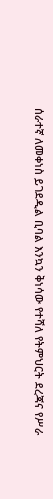ሰራተኛ ለመቀነስ ይገደዲል ቢባል እንኳን ቅነሳው የተሻለ የትምህርት ደረጃና የሥራ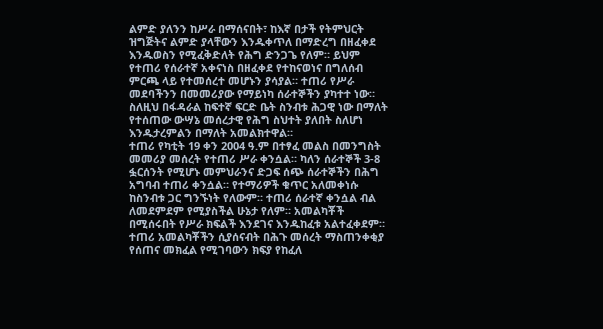ልምድ ያለንን ከሥራ በማሰናበት፣ ከእኛ በታች የትምህርት ዝግጅትና ልምድ ያላቸውን እንዱቀጥለ በማድረግ በዘፈቀደ እንዱወስን የሚፈቅድለት የሕግ ድንጋጌ የለም። ይህም የተጠሪ የሰራተኛ አቀናነስ በዘፈቀደ የተከናወነና በግለሰብ ምርጫ ላይ የተመሰረተ መሆኑን ያሳያል። ተጠሪ የሥራ መደባችንን በመመሪያው የማይነካ ሰራተኞችን ያካተተ ነው። ስለዚህ በፋዳራል ከፍተኛ ፍርድ ቤት ስንብቱ ሕጋዊ ነው በማለት የተሰጠው ውሣኔ መሰረታዊ የሕግ ስህተት ያለበት ስለሆነ እንዱታረምልን በማለት አመልክተዋል።
ተጠሪ የካቲት 19 ቀን 2004 ዓ.ም በተፃፈ መልስ በመንግስት መመሪያ መሰረት የተጠሪ ሥራ ቀንሷል። ካለን ሰራተኞች 3-8 ፏርሰንት የሚሆኑ መምህራንና ድጋፍ ሰጭ ሰራተኞችን በሕግ አግባብ ተጠሪ ቀንሷል። የተማሪዎች ቁጥር አለመቀነሱ ከስንብቱ ጋር ግንኙነት የለውም። ተጠሪ ሰራተኛ ቀንሷል ብል ለመደምደም የሚያስችል ሁኔታ የለም። አመልካቾች በሚሰሩበት የሥራ ክፍልች እንደገና እንዱከፈቱ አልተፈቀደም። ተጠሪ አመልካቾችን ሲያሰናብት በሕጉ መሰረት ማስጠንቀቂያ የሰጠና መክፈል የሚገባውን ክፍያ የከፈለ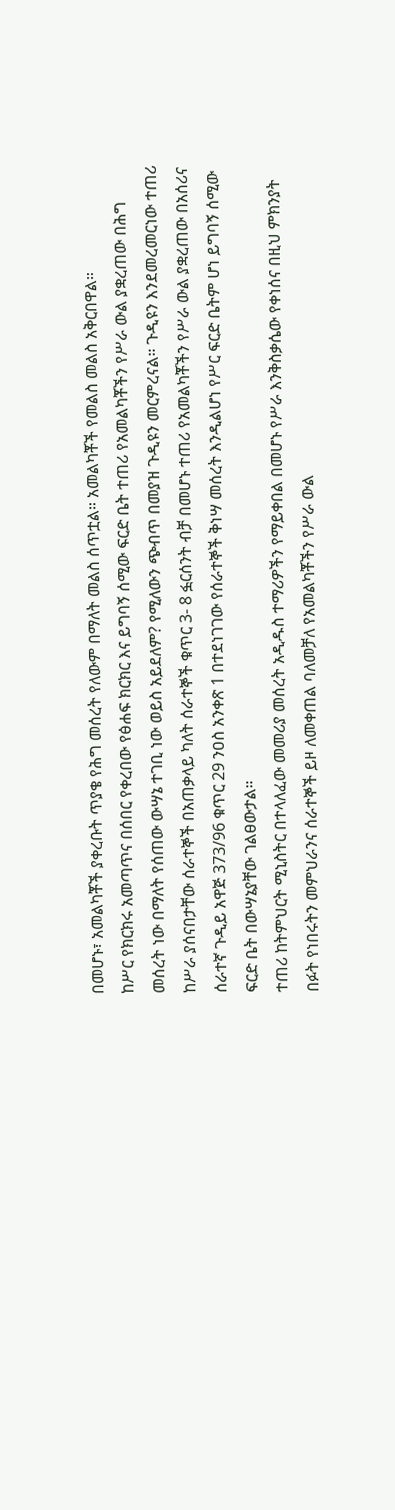በመሆኑ፣ አመልካቾች ያቀረቡት ጥያቄ የሕግ መሰረት የለውም በማለት መልስ ሰጥቷል። አመልካቾች የመልስ መልስ አቅርበዋል።
ከሥር የክርክሩ አመጣጥና በሰበር የቀረበው የፅሐፍ ክርክር እና ይግባኝ ሰሚው ፍርድ ቤት ተጠሪ የአመልካቾችን የሥራ ውል ያቋረጠው በሕግ መሰረት ነው በማለት የሰጠው ውሣኔ ተገቢ ነው ወይስ አይደለም? የሚለውን ጭብጥ በመያዝ ጉዲዩን መርምረናል። ጉዲዩን እንደመረመርነው ተጠሪ ከሥራ ያሰናበታቸው ሰራተኞች በአጠቃላይ ካለት ሰራተኞች ቁጥር 3- 8 ፏርሰንት ብቻ በመሆኑ ተጠሪ የአመልካቾችን የሥራ ውል ያቋረጠው በአሰሪና ሰራተኛ ጉዲይ አዋጅ 373/96 ቁጥር 29 ንዐስ አንቀጽ 1 በተደነገገው የሰራተኞች ቅነሣ መሰረት እንዲልሆነ የሥር ፍርድ ቤትም ሆነ ይግባኝ ሰሚው ፍርድ ቤት በውሣኔያቸው ገልፀውታል።
ተጠሪ ከትምህርት ሚኒስትር በተላለፈው መመሪያ መሰረት አዲዱስ ተማሪዎችን የማይቀበል በመሆኑ የሥራ እንቅስቃሴው የቀነሰና በዚህ ምክንያት በፉት የነበሩትን መምህራንና ሰራተኞች ይዞ ለመቀጠል ባለመቻለ የአመልካቾችን የሥራ ውል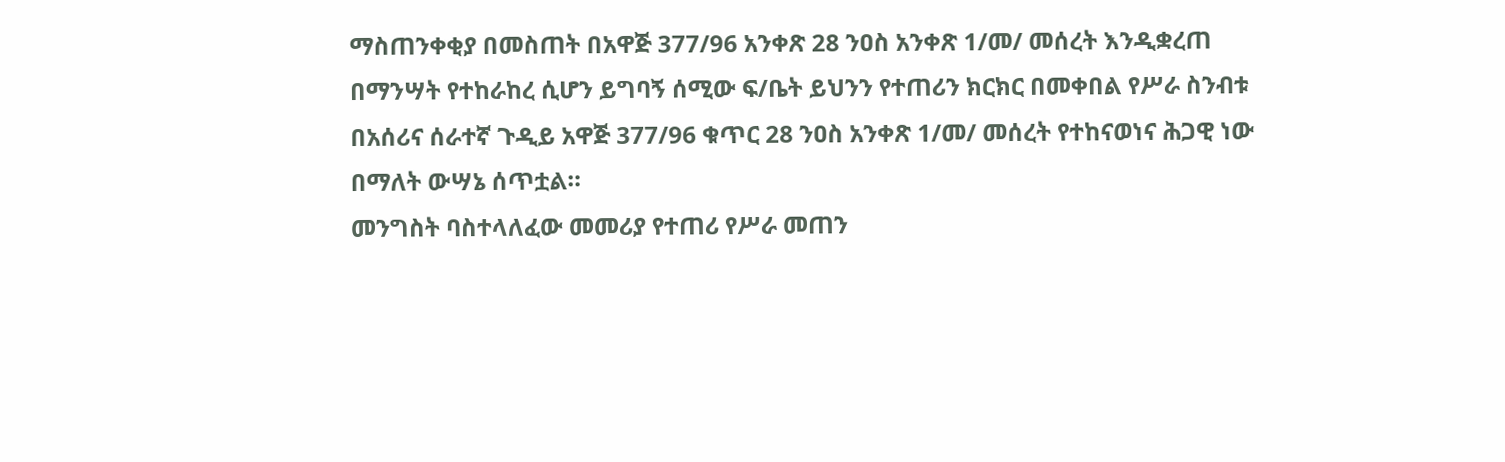ማስጠንቀቂያ በመስጠት በአዋጅ 377/96 አንቀጽ 28 ንዐስ አንቀጽ 1/መ/ መሰረት እንዲቋረጠ በማንሣት የተከራከረ ሲሆን ይግባኝ ሰሚው ፍ/ቤት ይህንን የተጠሪን ክርክር በመቀበል የሥራ ስንብቱ በአሰሪና ሰራተኛ ጉዲይ አዋጅ 377/96 ቁጥር 28 ንዐስ አንቀጽ 1/መ/ መሰረት የተከናወነና ሕጋዊ ነው በማለት ውሣኔ ሰጥቷል።
መንግስት ባስተላለፈው መመሪያ የተጠሪ የሥራ መጠን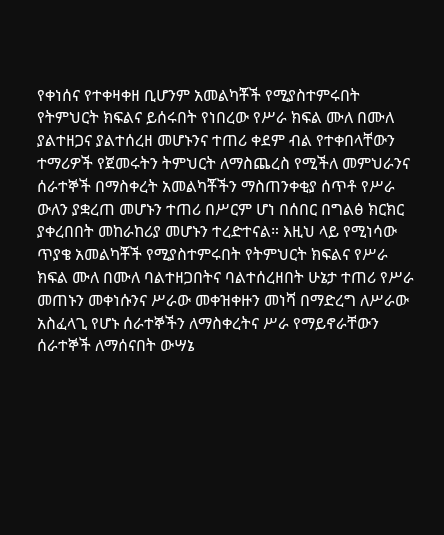የቀነሰና የተቀዛቀዘ ቢሆንም አመልካቾች የሚያስተምሩበት የትምህርት ክፍልና ይሰሩበት የነበረው የሥራ ክፍል ሙለ በሙለ ያልተዘጋና ያልተሰረዘ መሆኑንና ተጠሪ ቀደም ብል የተቀበላቸውን ተማሪዎች የጀመሩትን ትምህርት ለማስጨረስ የሚችለ መምህራንና ሰራተኞች በማስቀረት አመልካቾችን ማስጠንቀቂያ ሰጥቶ የሥራ ውለን ያቋረጠ መሆኑን ተጠሪ በሥርም ሆነ በሰበር በግልፅ ክርክር ያቀረበበት መከራከሪያ መሆኑን ተረድተናል። እዚህ ላይ የሚነሳው ጥያቄ አመልካቾች የሚያስተምሩበት የትምህርት ክፍልና የሥራ ክፍል ሙለ በሙለ ባልተዘጋበትና ባልተሰረዘበት ሁኔታ ተጠሪ የሥራ መጠኑን መቀነሱንና ሥራው መቀዝቀዙን መነሻ በማድረግ ለሥራው አስፈላጊ የሆኑ ሰራተኞችን ለማስቀረትና ሥራ የማይኖራቸውን ሰራተኞች ለማሰናበት ውሣኔ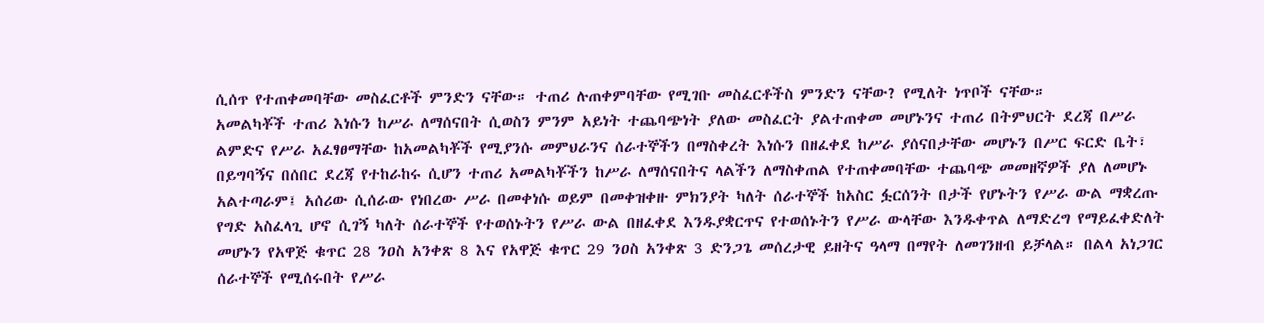ሲሰጥ የተጠቀመባቸው መስፈርቶች ምንድን ናቸው። ተጠሪ ሉጠቀምባቸው የሚገቡ መስፈርቶችስ ምንድን ናቸው? የሚለት ነጥቦች ናቸው።
አመልካቾች ተጠሪ እነሱን ከሥራ ለማሰናበት ሲወስን ምንም አይነት ተጨባጭነት ያለው መስፈርት ያልተጠቀመ መሆኑንና ተጠሪ በትምህርት ደረጃ በሥራ ልምድና የሥራ አፈፃፀማቸው ከአመልካቾች የሚያንሱ መምህራንና ሰራተኞችን በማስቀረት እነሱን በዘፈቀደ ከሥራ ያሰናበታቸው መሆኑን በሥር ፍርድ ቤት፣ በይግባኝና በሰበር ደረጃ የተከራከሩ ሲሆን ተጠሪ አመልካቾችን ከሥራ ለማሰናበትና ላልችን ለማስቀጠል የተጠቀመባቸው ተጨባጭ መመዘኛዎች ያለ ለመሆኑ አልተጣራም፤ አሰሪው ሲሰራው የነበረው ሥራ በመቀነሱ ወይም በመቀዝቀዙ ምክንያት ካለት ሰራተኞች ከአስር ፏርሰንት በታች የሆኑትን የሥራ ውል ማቋረጡ የግድ አስፈላጊ ሆኖ ሲገኝ ካለት ሰራተኞች የተወሰኑትን የሥራ ውል በዘፈቀደ እንዱያቋርጥና የተወሰኑትን የሥራ ውላቸው እንዱቀጥል ለማድረግ የማይፈቀድለት መሆኑን የአዋጅ ቁጥር 28 ንዐስ አንቀጽ 8 እና የአዋጅ ቁጥር 29 ንዐስ አንቀጽ 3 ድንጋጌ መሰረታዊ ይዘትና ዓላማ በማየት ለመገንዘብ ይቻላል። በልላ አነጋገር ሰራተኞች የሚሰሩበት የሥራ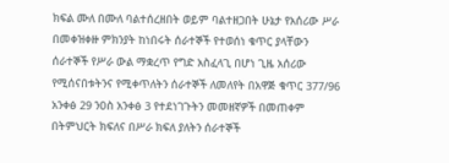ክፍል ሙለ በሙለ ባልተሰረዘበት ወይም ባልተዘጋበት ሁኔታ የአሰሪው ሥራ በመቀዝቀዙ ምክንያት ከነበሩት ሰራተኞች የተወሰነ ቁጥር ያላቸውን ሰራተኞች የሥራ ውል ማቋረጥ የግድ አስፈላጊ በሆነ ጊዜ አሰሪው የሚሰናበቱትንና የሚቀጥለትን ሰራተኞች ለመለየት በአዋጅ ቁጥር 377/96 አንቀፅ 29 ንዐስ አንቀፅ 3 የተደነገጉትን መመዘኛዎች በመጠቀም በትምህርት ክፍለና በሥራ ክፍለ ያለትን ሰራተኞች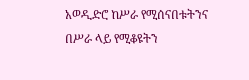አወዲድሮ ከሥራ የሚሰናበቱትንና በሥራ ላይ የሚቆዩትን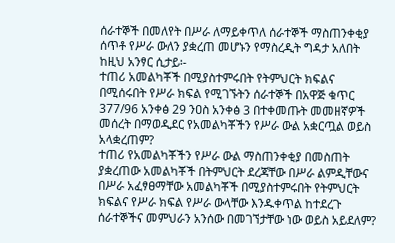ሰራተኞች በመለየት በሥራ ለማይቀጥለ ሰራተኞች ማስጠንቀቂያ ሰጥቶ የሥራ ውለን ያቋረጠ መሆኑን የማስረዲት ግዳታ አለበት ከዚህ አንፃር ሲታይ፡-
ተጠሪ አመልካቾች በሚያስተምሩበት የትምህርት ክፍልና በሚሰሩበት የሥራ ክፍል የሚገኙትን ሰራተኞች በአዋጅ ቁጥር 377/96 አንቀፅ 29 ንዐስ አንቀፅ 3 በተቀመጡት መመዘኛዎች መሰረት በማወዲደር የአመልካቾችን የሥራ ውል አቋርጧል ወይስ አላቋረጠም?
ተጠሪ የአመልካቾችን የሥራ ውል ማስጠንቀቂያ በመስጠት ያቋረጠው አመልካቾች በትምህርት ደረጃቸው በሥራ ልምዲቸውና በሥራ አፈፃፀማቸው አመልካቾች በሚያስተምሩበት የትምህርት ክፍልና የሥራ ክፍል የሥራ ውላቸው እንዱቀጥል ከተደረጉ ሰራተኞችና መምህራን አንሰው በመገኘታቸው ነው ወይስ አይደለም?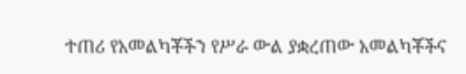ተጠሪ የአመልካቾችን የሥራ ውል ያቋረጠው አመልካቾችና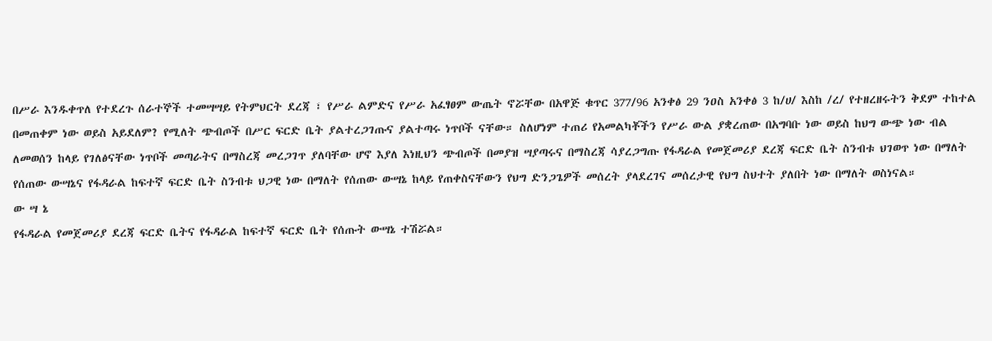በሥራ እንዱቀጥለ የተደረጉ ሰራተኞች ተመሣሣይ የትምህርት ደረጃ ፣ የሥራ ልምድና የሥራ አፈፃፀም ውጤት ኖሯቸው በአዋጅ ቁጥር 377/96 አንቀፅ 29 ንዐስ አንቀፅ 3 ከ/ሀ/ እስከ /ረ/ የተዘረዘሩትን ቅደም ተከተል በመጠቀም ነው ወይስ አይደለም? የሚለት ጭብጦች በሥር ፍርድ ቤት ያልተረጋገጡና ያልተጣሩ ነጥቦች ናቸው። ስለሆነም ተጠሪ የአመልካቾችን የሥራ ውል ያቋረጠው በአግባቡ ነው ወይስ ከህግ ውጭ ነው ብል ለመወሰን ከላይ የገለፅናቸው ነጥቦች መጣራትና በማስረጃ መረጋገጥ ያለባቸው ሆኖ እያለ እነዚህን ጭብጦች በመያዝ ሣያጣሩና በማስረጃ ሳያረጋግጡ የፋዳራል የመጀመሪያ ደረጃ ፍርድ ቤት ስንብቱ ህገወጥ ነው በማለት የሰጠው ውሣኔና የፋዳራል ከፍተኛ ፍርድ ቤት ስንብቱ ህጋዊ ነው በማለት የሰጠው ውሣኔ ከላይ የጠቀስናቸውን የህግ ድንጋጌዎች መሰረት ያላደረገና መሰረታዊ የህግ ስህተት ያለበት ነው በማለት ወስነናል።
ው ሣ ኔ
የፋዳራል የመጀመሪያ ደረጃ ፍርድ ቤትና የፋዳራል ከፍተኛ ፍርድ ቤት የሰጡት ውሣኔ ተሽሯል።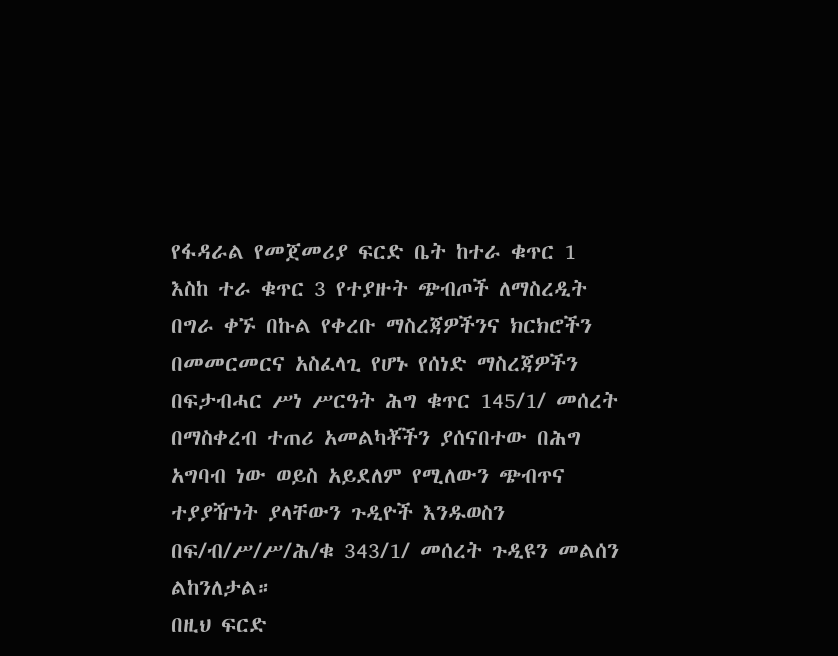የፋዳራል የመጀመሪያ ፍርድ ቤት ከተራ ቁጥር 1 እስከ ተራ ቁጥር 3 የተያዙት ጭብጦች ለማስረዲት በግራ ቀኙ በኩል የቀረቡ ማስረጃዎችንና ክርክሮችን በመመርመርና አስፈላጊ የሆኑ የሰነድ ማስረጃዎችን በፍታብሓር ሥነ ሥርዓት ሕግ ቁጥር 145/1/ መሰረት በማስቀረብ ተጠሪ አመልካቾችን ያሰናበተው በሕግ አግባብ ነው ወይስ አይደለም የሚለውን ጭብጥና ተያያዥነት ያላቸውን ጉዲዮች እንዱወስን በፍ/ብ/ሥ/ሥ/ሕ/ቁ 343/1/ መሰረት ጉዲዩን መልሰን ልከንለታል።
በዚህ ፍርድ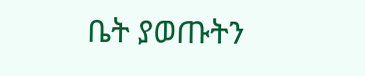ቤት ያወጡትን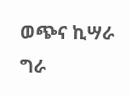ወጭና ኪሣራ ግራ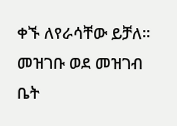ቀኙ ለየራሳቸው ይቻለ።
መዝገቡ ወደ መዝገብ ቤት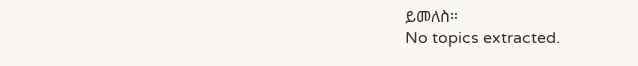ይመለስ።
No topics extracted.